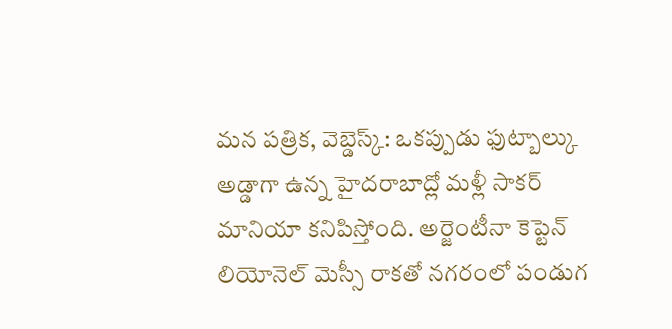మన పత్రిక, వెబ్డెస్క్: ఒకప్పుడు ఫుట్బాల్కు అడ్డాగా ఉన్న హైదరాబాద్లో మళ్లీ సాకర్ మానియా కనిపిస్తోంది. అర్జెంటీనా కెప్టెన్ లియోనెల్ మెస్సీ రాకతో నగరంలో పండుగ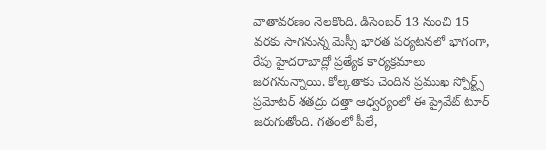వాతావరణం నెలకొంది. డిసెంబర్ 13 నుంచి 15 వరకు సాగనున్న మెస్సీ భారత పర్యటనలో భాగంగా, రేపు హైదరాబాద్లో ప్రత్యేక కార్యక్రమాలు జరగనున్నాయి. కోల్కతాకు చెందిన ప్రముఖ స్పోర్ట్స్ ప్రమోటర్ శతద్రు దత్తా ఆధ్వర్యంలో ఈ ప్రైవేట్ టూర్ జరుగుతోంది. గతంలో పీలే,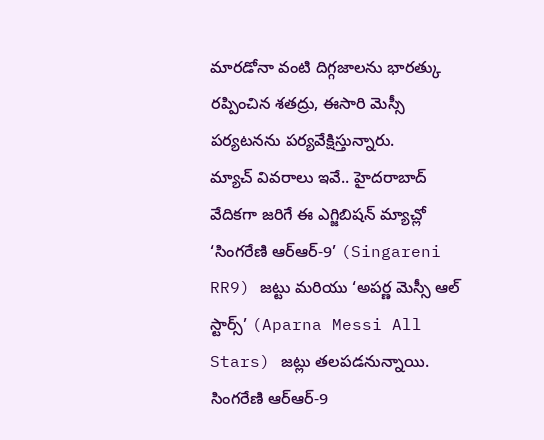మారడోనా వంటి దిగ్గజాలను భారత్కు రప్పించిన శతద్రు, ఈసారి మెస్సీ పర్యటనను పర్యవేక్షిస్తున్నారు.
మ్యాచ్ వివరాలు ఇవే.. హైదరాబాద్ వేదికగా జరిగే ఈ ఎగ్జిబిషన్ మ్యాచ్లో ‘సింగరేణి ఆర్ఆర్-9’ (Singareni RR9) జట్టు మరియు ‘అపర్ణ మెస్సీ ఆల్ స్టార్స్’ (Aparna Messi All Stars) జట్లు తలపడనున్నాయి. సింగరేణి ఆర్ఆర్-9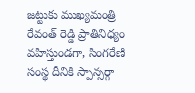జట్టుకు ముఖ్యమంత్రి రేవంత్ రెడ్డి ప్రాతినిధ్యం వహిస్తుండగా, సింగరేణి సంస్థ దీనికి స్పాన్సర్గా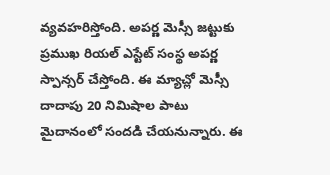వ్యవహరిస్తోంది. అపర్ణ మెస్సీ జట్టుకు ప్రముఖ రియల్ ఎస్టేట్ సంస్థ అపర్ణ స్పాన్సర్ చేస్తోంది. ఈ మ్యాచ్లో మెస్సీ దాదాపు 20 నిమిషాల పాటు మైదానంలో సందడి చేయనున్నారు. ఈ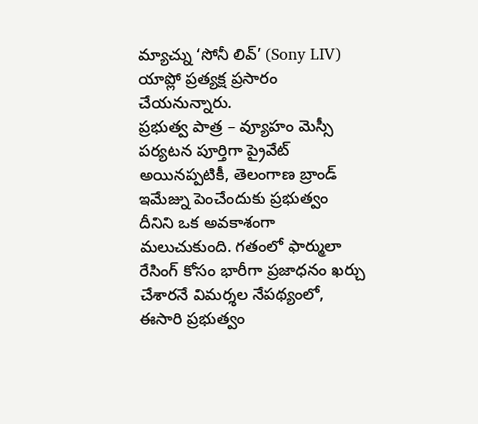మ్యాచ్ను ‘సోనీ లివ్’ (Sony LIV) యాప్లో ప్రత్యక్ష ప్రసారం చేయనున్నారు.
ప్రభుత్వ పాత్ర – వ్యూహం మెస్సీ పర్యటన పూర్తిగా ప్రైవేట్ అయినప్పటికీ, తెలంగాణ బ్రాండ్ ఇమేజ్ను పెంచేందుకు ప్రభుత్వం దీనిని ఒక అవకాశంగా మలుచుకుంది. గతంలో ఫార్ములా రేసింగ్ కోసం భారీగా ప్రజాధనం ఖర్చు చేశారనే విమర్శల నేపథ్యంలో, ఈసారి ప్రభుత్వం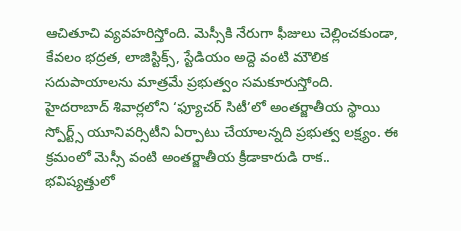ఆచితూచి వ్యవహరిస్తోంది. మెస్సీకి నేరుగా ఫీజులు చెల్లించకుండా, కేవలం భద్రత, లాజిస్టిక్స్, స్టేడియం అద్దె వంటి మౌలిక సదుపాయాలను మాత్రమే ప్రభుత్వం సమకూరుస్తోంది.
హైదరాబాద్ శివార్లలోని ‘ఫ్యూచర్ సిటీ’లో అంతర్జాతీయ స్థాయి స్పోర్ట్స్ యూనివర్సిటీని ఏర్పాటు చేయాలన్నది ప్రభుత్వ లక్ష్యం. ఈ క్రమంలో మెస్సీ వంటి అంతర్జాతీయ క్రీడాకారుడి రాక.. భవిష్యత్తులో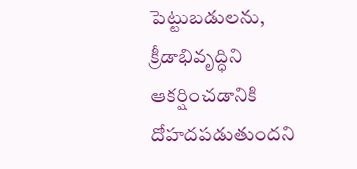పెట్టుబడులను, క్రీడాభివృద్ధిని ఆకర్షించడానికి దోహదపడుతుందని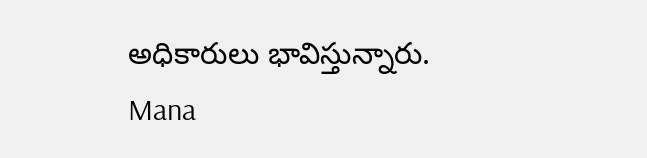అధికారులు భావిస్తున్నారు.
Mana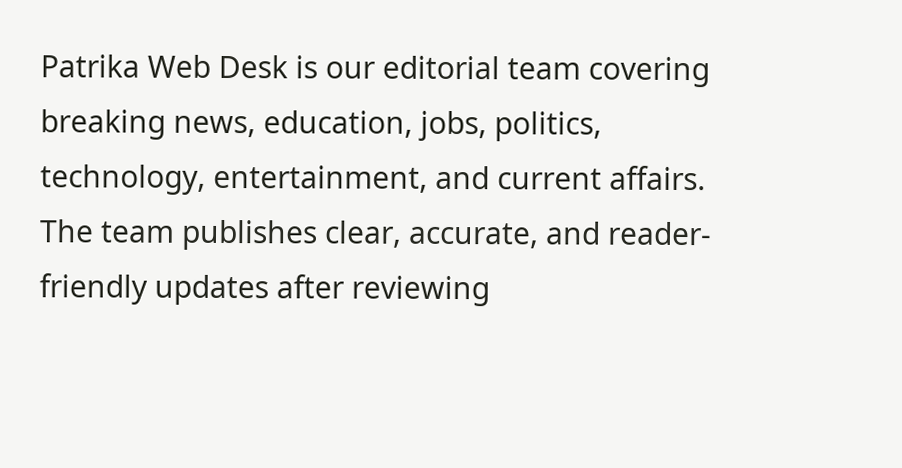Patrika Web Desk is our editorial team covering breaking news, education, jobs, politics, technology, entertainment, and current affairs. The team publishes clear, accurate, and reader-friendly updates after reviewing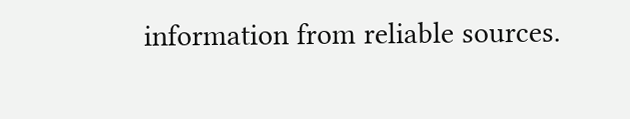information from reliable sources.